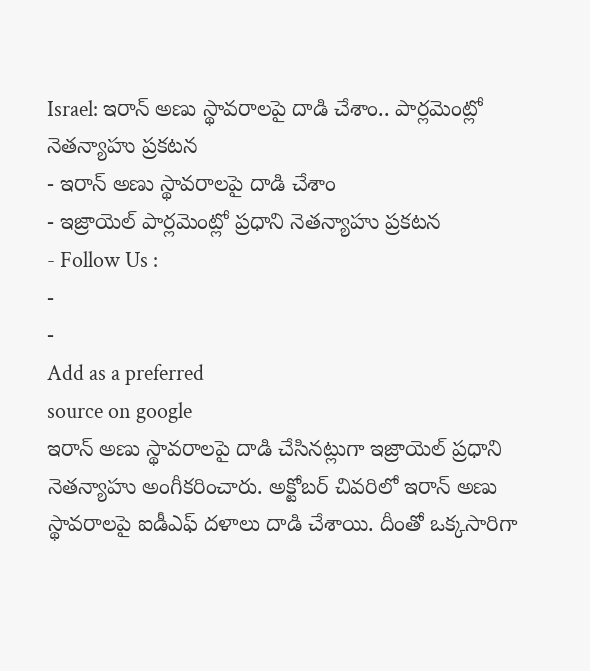Israel: ఇరాన్ అణు స్థావరాలపై దాడి చేశాం.. పార్లమెంట్లో నెతన్యాహు ప్రకటన
- ఇరాన్ అణు స్థావరాలపై దాడి చేశాం
- ఇజ్రాయెల్ పార్లమెంట్లో ప్రధాని నెతన్యాహు ప్రకటన
- Follow Us :
-
-
Add as a preferred
source on google
ఇరాన్ అణు స్థావరాలపై దాడి చేసినట్లుగా ఇజ్రాయెల్ ప్రధాని నెతన్యాహు అంగీకరించారు. అక్టోబర్ చివరిలో ఇరాన్ అణు స్థావరాలపై ఐడీఎఫ్ దళాలు దాడి చేశాయి. దీంతో ఒక్కసారిగా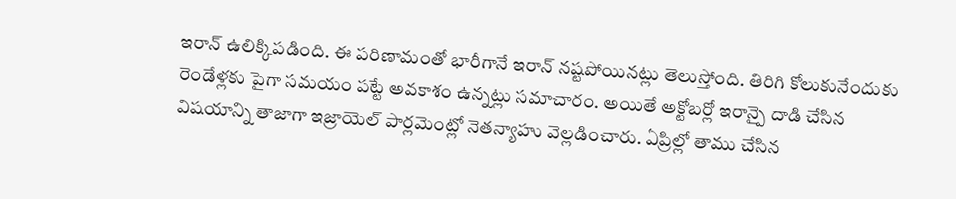ఇరాన్ ఉలిక్కిపడింది. ఈ పరిణామంతో భారీగానే ఇరాన్ నష్టపోయినట్లు తెలుస్తోంది. తిరిగి కోలుకునేందుకు రెండేళ్లకు పైగా సమయం పట్టే అవకాశం ఉన్నట్లు సమాచారం. అయితే అక్టోబర్లో ఇరాన్పై దాడి చేసిన విషయాన్ని తాజాగా ఇజ్రాయెల్ పార్లమెంట్లో నెతన్యాహు వెల్లడించారు. ఏప్రిల్లో తాము చేసిన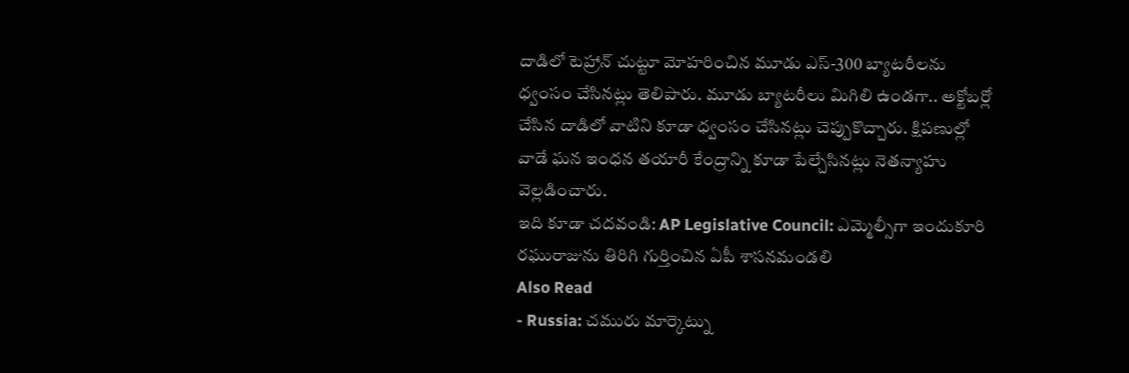దాడిలో టెహ్రాన్ చుట్టూ మోహరించిన మూడు ఎస్-300 బ్యాటరీలను ధ్వంసం చేసినట్లు తెలిపారు. మూడు బ్యాటరీలు మిగిలి ఉండగా.. అక్టోబర్లో చేసిన దాడిలో వాటిని కూడా ధ్వంసం చేసినట్లు చెప్పుకొచ్చారు. క్షిపణుల్లో వాడే ఘన ఇంధన తయారీ కేంద్రాన్ని కూడా పేల్చేసినట్లు నెతన్యాహు వెల్లడించారు.
ఇది కూడా చదవండి: AP Legislative Council: ఎమ్మెల్సీగా ఇందుకూరి రఘురాజును తిరిగి గుర్తించిన ఏపీ శాసనమండలి
Also Read
- Russia: చమురు మార్కెట్ను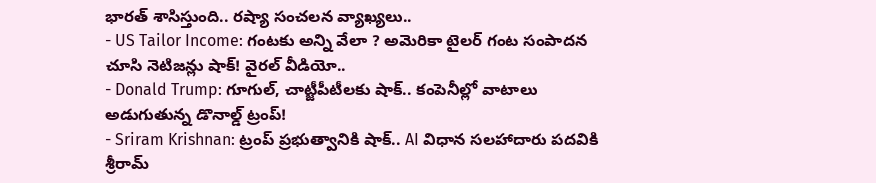భారత్ శాసిస్తుంది.. రష్యా సంచలన వ్యాఖ్యలు..
- US Tailor Income: గంటకు అన్ని వేలా ? అమెరికా టైలర్ గంట సంపాదన చూసి నెటిజన్లు షాక్! వైరల్ వీడియో..
- Donald Trump: గూగుల్, చాట్జీపీటీలకు షాక్.. కంపెనీల్లో వాటాలు అడుగుతున్న డొనాల్డ్ ట్రంప్!
- Sriram Krishnan: ట్రంప్ ప్రభుత్వానికి షాక్.. AI విధాన సలహాదారు పదవికి శ్రీరామ్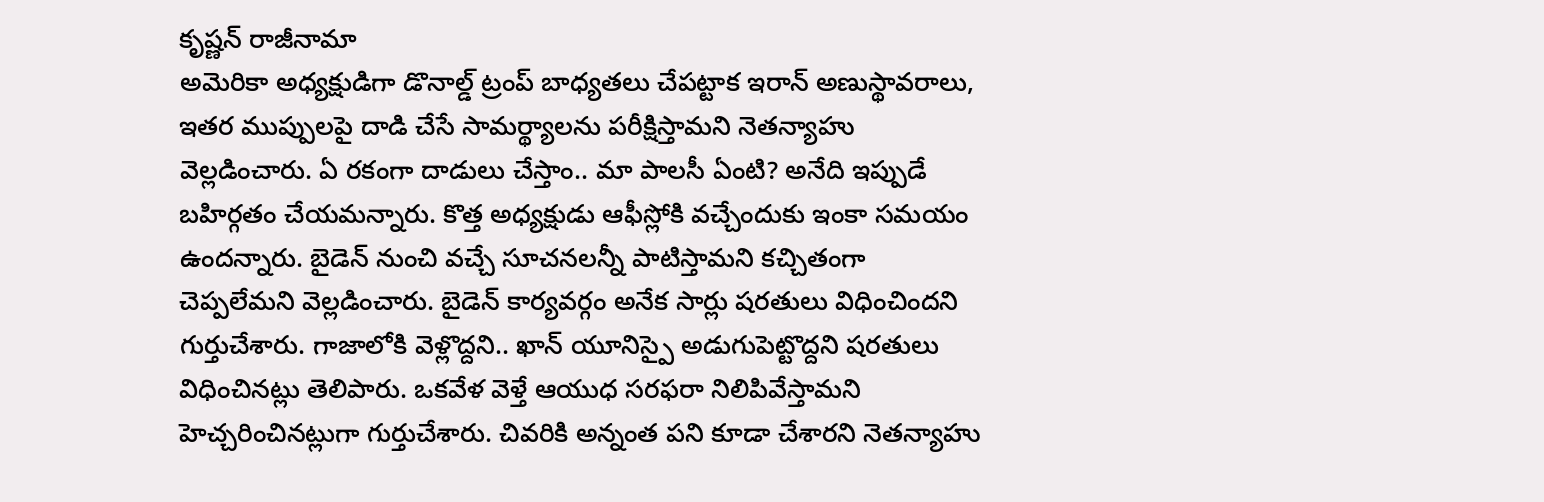కృష్ణన్ రాజీనామా
అమెరికా అధ్యక్షుడిగా డొనాల్డ్ ట్రంప్ బాధ్యతలు చేపట్టాక ఇరాన్ అణుస్థావరాలు, ఇతర ముప్పులపై దాడి చేసే సామర్థ్యాలను పరీక్షిస్తామని నెతన్యాహు వెల్లడించారు. ఏ రకంగా దాడులు చేస్తాం.. మా పాలసీ ఏంటి? అనేది ఇప్పుడే బహిర్గతం చేయమన్నారు. కొత్త అధ్యక్షుడు ఆఫీస్లోకి వచ్చేందుకు ఇంకా సమయం ఉందన్నారు. బైడెన్ నుంచి వచ్చే సూచనలన్నీ పాటిస్తామని కచ్చితంగా చెప్పలేమని వెల్లడించారు. బైడెన్ కార్యవర్గం అనేక సార్లు షరతులు విధించిందని గుర్తుచేశారు. గాజాలోకి వెళ్లొద్దని.. ఖాన్ యూనిస్పై అడుగుపెట్టొద్దని షరతులు విధించినట్లు తెలిపారు. ఒకవేళ వెళ్తే ఆయుధ సరఫరా నిలిపివేస్తామని హెచ్చరించినట్లుగా గుర్తుచేశారు. చివరికి అన్నంత పని కూడా చేశారని నెతన్యాహు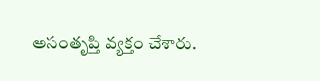అసంతృప్తి వ్యక్తం చేశారు.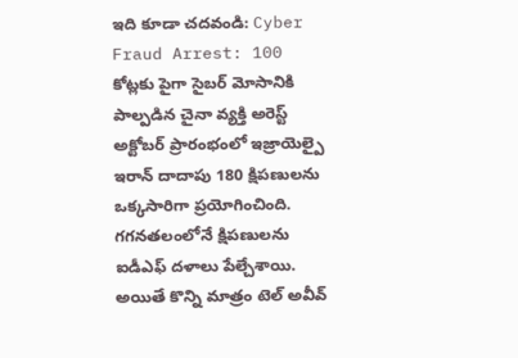ఇది కూడా చదవండి: Cyber Fraud Arrest: 100 కోట్లకు పైగా సైబర్ మోసానికి పాల్పడిన చైనా వ్యక్తి అరెస్ట్
అక్టోబర్ ప్రారంభంలో ఇజ్రాయెల్పై ఇరాన్ దాదాపు 180 క్షిపణులను ఒక్కసారిగా ప్రయోగించింది. గగనతలంలోనే క్షిపణులను ఐడీఎఫ్ దళాలు పేల్చేశాయి. అయితే కొన్ని మాత్రం టెల్ అవీవ్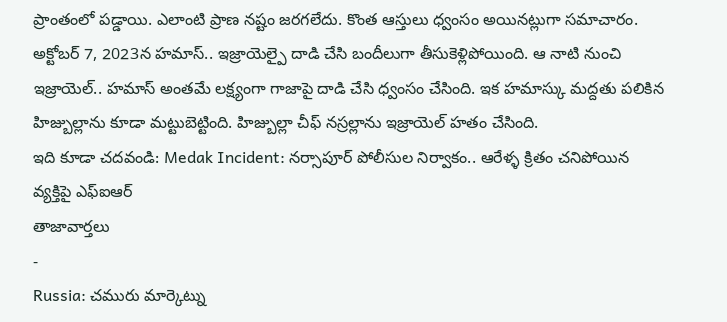ప్రాంతంలో పడ్డాయి. ఎలాంటి ప్రాణ నష్టం జరగలేదు. కొంత ఆస్తులు ధ్వంసం అయినట్లుగా సమాచారం. అక్టోబర్ 7, 2023న హమాస్.. ఇజ్రాయెల్పై దాడి చేసి బందీలుగా తీసుకెళ్లిపోయింది. ఆ నాటి నుంచి ఇజ్రాయెల్.. హమాస్ అంతమే లక్ష్యంగా గాజాపై దాడి చేసి ధ్వంసం చేసింది. ఇక హమాస్కు మద్దతు పలికిన హిజ్బుల్లాను కూడా మట్టుబెట్టింది. హిజ్బుల్లా చీఫ్ నస్రల్లాను ఇజ్రాయెల్ హతం చేసింది.
ఇది కూడా చదవండి: Medak Incident: నర్సాపూర్ పోలీసుల నిర్వాకం.. ఆరేళ్ళ క్రితం చనిపోయిన వ్యక్తిపై ఎఫ్ఐఆర్
తాజావార్తలు
-
Russia: చమురు మార్కెట్ను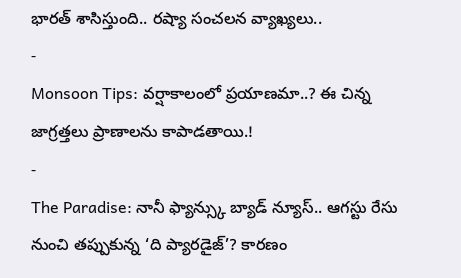భారత్ శాసిస్తుంది.. రష్యా సంచలన వ్యాఖ్యలు..
-
Monsoon Tips: వర్షాకాలంలో ప్రయాణమా..? ఈ చిన్న జాగ్రత్తలు ప్రాణాలను కాపాడతాయి.!
-
The Paradise: నానీ ఫ్యాన్స్కు బ్యాడ్ న్యూస్.. ఆగస్టు రేసు నుంచి తప్పుకున్న ‘ది ప్యారడైజ్’? కారణం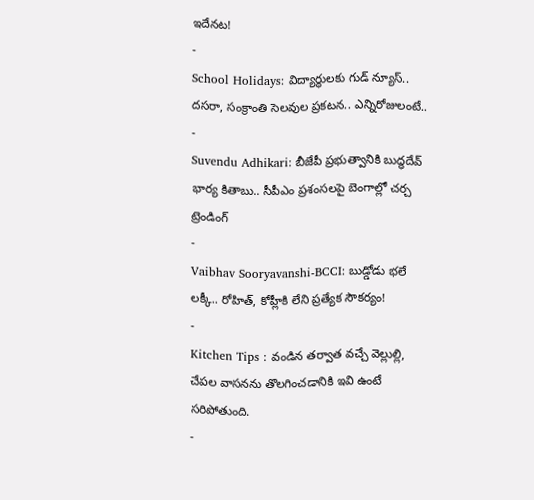ఇదేనట!
-
School Holidays: విద్యార్థులకు గుడ్ న్యూస్.. దసరా, సంక్రాంతి సెలవుల ప్రకటన.. ఎన్నిరోజులంటే..
-
Suvendu Adhikari: బీజేపీ ప్రభుత్వానికి బుద్ధదేవ్ భార్య కితాబు.. సీపీఎం ప్రశంసలపై బెంగాల్లో చర్చ
ట్రెండింగ్
-
Vaibhav Sooryavanshi-BCCI: బుడ్డోడు భలే లక్కీ.. రోహిత్, కోహ్లీకి లేని ప్రత్యేక సౌకర్యం!
-
Kitchen Tips : వండిన తర్వాత వచ్చే వెల్లుల్లి, చేపల వాసనను తొలగించడానికి ఇవి ఉంటే సరిపోతుంది.
-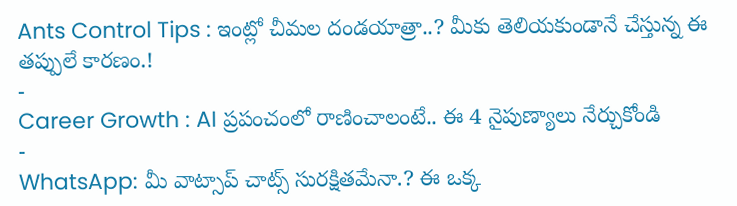Ants Control Tips : ఇంట్లో చీమల దండయాత్రా..? మీకు తెలియకుండానే చేస్తున్న ఈ తప్పులే కారణం.!
-
Career Growth : AI ప్రపంచంలో రాణించాలంటే.. ఈ 4 నైపుణ్యాలు నేర్చుకోండి
-
WhatsApp: మీ వాట్సాప్ చాట్స్ సురక్షితమేనా.? ఈ ఒక్క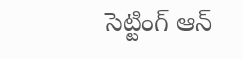సెట్టింగ్ ఆన్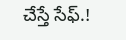చేస్తే సేఫ్.!